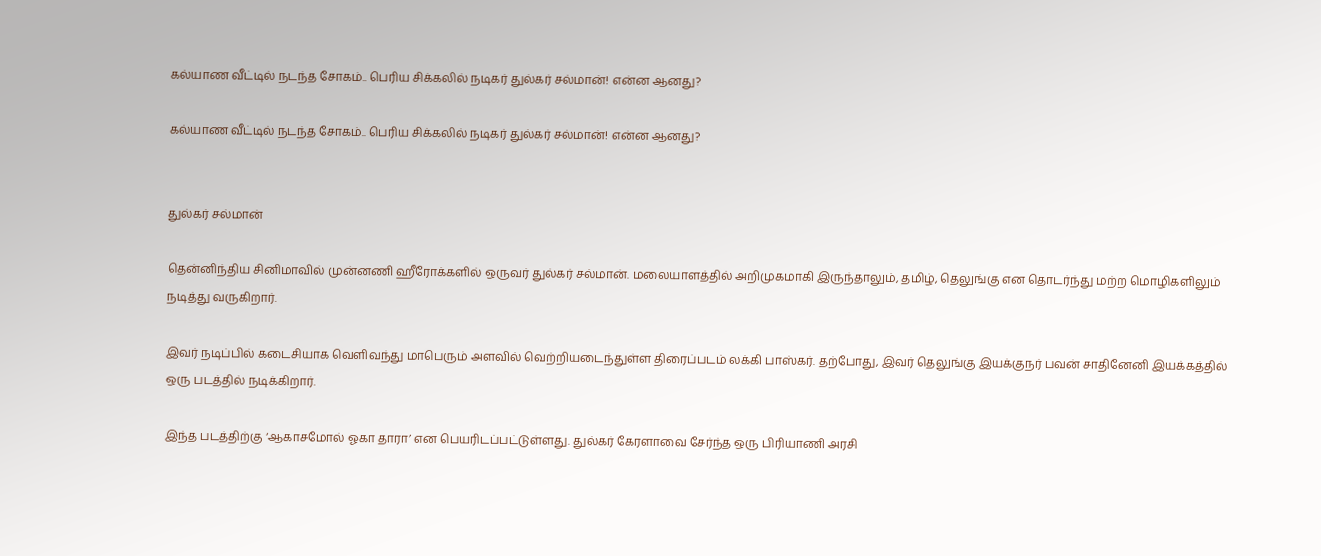கல்யாண வீட்டில் நடந்த சோகம்.. பெரிய சிக்கலில் நடிகர் துல்கர் சல்மான்! என்ன ஆனது?

கல்யாண வீட்டில் நடந்த சோகம்.. பெரிய சிக்கலில் நடிகர் துல்கர் சல்மான்! என்ன ஆனது?


துல்கர் சல்மான்

தென்னிந்திய சினிமாவில் முன்னணி ஹீரோக்களில் ஒருவர் துல்கர் சல்மான். மலையாளத்தில் அறிமுகமாகி இருந்தாலும், தமிழ், தெலுங்கு என தொடர்ந்து மற்ற மொழிகளிலும் நடித்து வருகிறார்.

இவர் நடிப்பில் கடைசியாக வெளிவந்து மாபெரும் அளவில் வெற்றியடைந்துள்ள திரைப்படம் லக்கி பாஸ்கர். தற்போது, இவர் தெலுங்கு இயக்குநர் பவன் சாதினேனி இயக்கத்தில் ஒரு படத்தில் நடிக்கிறார்.

இந்த படத்திற்கு ‘ஆகாசமோல் ஓகா தாரா’ என பெயரிடப்பட்டுள்ளது. துல்கர் கேரளாவை சேர்ந்த ஒரு பிரியாணி அரசி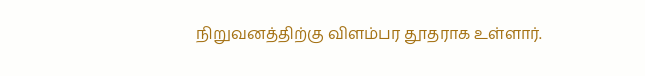நிறுவனத்திற்கு விளம்பர தூதராக உள்ளார்.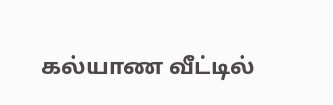கல்யாண வீட்டில்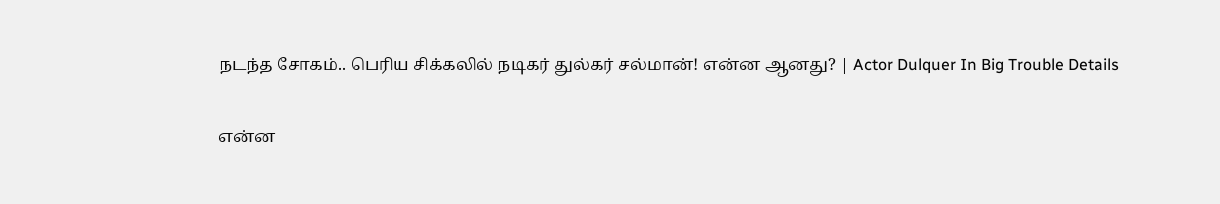நடந்த சோகம்.. பெரிய சிக்கலில் நடிகர் துல்கர் சல்மான்! என்ன ஆனது? | Actor Dulquer In Big Trouble Details

என்ன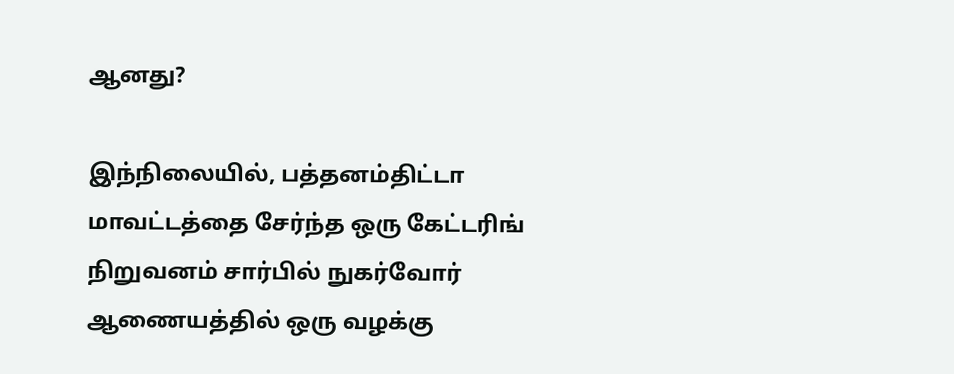ஆனது?

இந்நிலையில், பத்தனம்திட்டா மாவட்டத்தை சேர்ந்த ஒரு கேட்டரிங் நிறுவனம் சார்பில் நுகர்வோர் ஆணையத்தில் ஒரு வழக்கு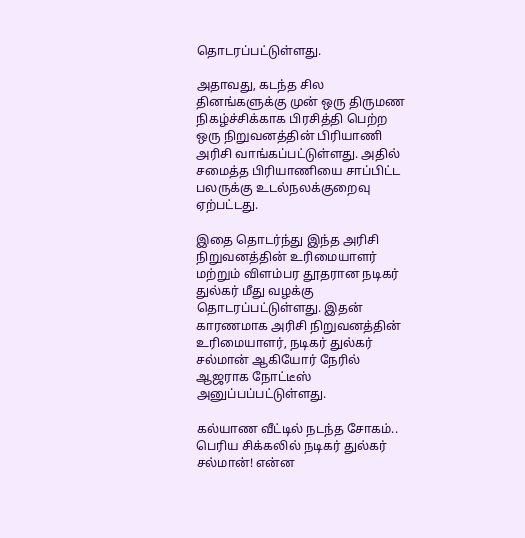தொடரப்பட்டுள்ளது.

அதாவது, கடந்த சில தினங்களுக்கு முன் ஒரு திருமண நிகழ்ச்சிக்காக பிரசித்தி பெற்ற ஒரு நிறுவனத்தின் பிரியாணி அரிசி வாங்கப்பட்டுள்ளது. அதில் சமைத்த பிரியாணியை சாப்பிட்ட பலருக்கு உடல்நலக்குறைவு ஏற்பட்டது.

இதை தொடர்ந்து இந்த அரிசி நிறுவனத்தின் உரிமையாளர் மற்றும் விளம்பர தூதரான நடிகர் துல்கர் மீது வழக்கு தொடரப்பட்டுள்ளது. இதன் காரணமாக அரிசி நிறுவனத்தின் உரிமையாளர், நடிகர் துல்கர் சல்மான் ஆகியோர் நேரில் ஆஜராக நோட்டீஸ் அனுப்பப்பட்டுள்ளது.

கல்யாண வீட்டில் நடந்த சோகம்.. பெரிய சிக்கலில் நடிகர் துல்கர் சல்மான்! என்ன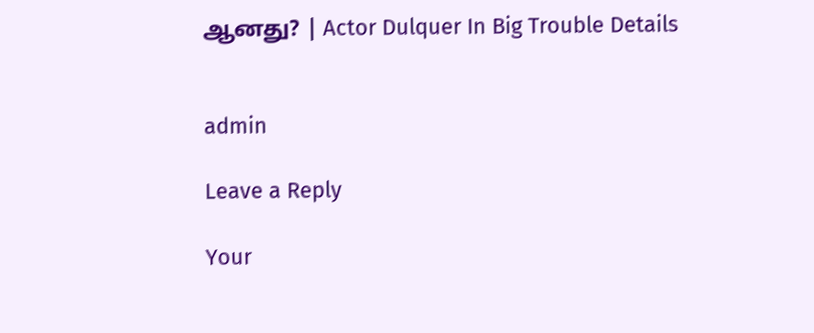ஆனது? | Actor Dulquer In Big Trouble Details


admin

Leave a Reply

Your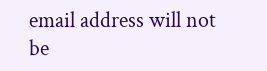email address will not be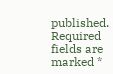published. Required fields are marked *